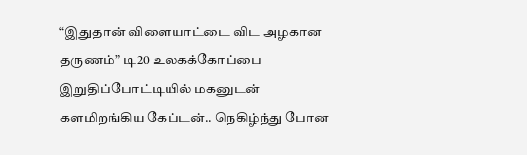“இதுதான் விளையாட்டை விட அழகான தருணம்” டி20 உலகக்கோப்பை இறுதிப்போட்டியில் மகனுடன் களமிறங்கிய கேப்டன்.. நெகிழ்ந்து போன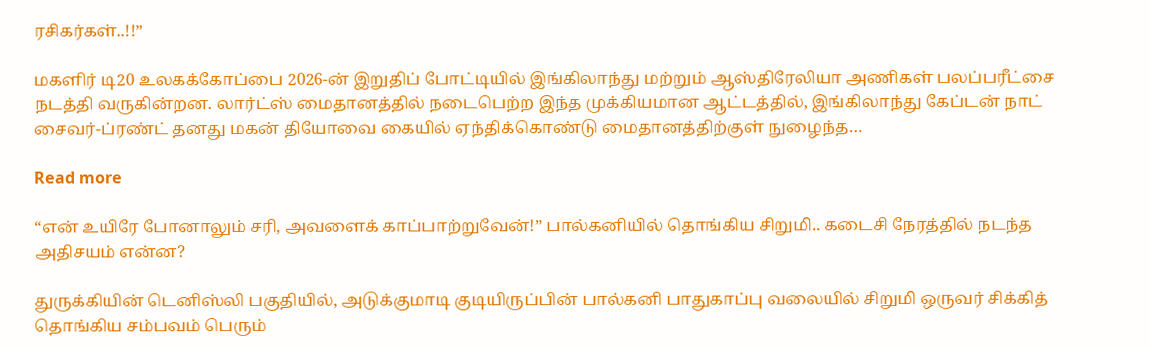ரசிகர்கள்..!!”

மகளிர் டி20 உலகக்கோப்பை 2026-ன் இறுதிப் போட்டியில் இங்கிலாந்து மற்றும் ஆஸ்திரேலியா அணிகள் பலப்பரீட்சை நடத்தி வருகின்றன. லார்ட்ஸ் மைதானத்தில் நடைபெற்ற இந்த முக்கியமான ஆட்டத்தில், இங்கிலாந்து கேப்டன் நாட் சைவர்-ப்ரண்ட் தனது மகன் தியோவை கையில் ஏந்திக்கொண்டு மைதானத்திற்குள் நுழைந்த…

Read more

“என் உயிரே போனாலும் சரி, அவளைக் காப்பாற்றுவேன்!” பால்கனியில் தொங்கிய சிறுமி.. கடைசி நேரத்தில் நடந்த அதிசயம் என்ன?

துருக்கியின் டெனிஸ்லி பகுதியில், அடுக்குமாடி குடியிருப்பின் பால்கனி பாதுகாப்பு வலையில் சிறுமி ஒருவர் சிக்கித் தொங்கிய சம்பவம் பெரும்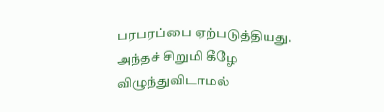பரபரப்பை ஏற்படுத்தியது. அந்தச் சிறுமி கீழே விழுந்துவிடாமல்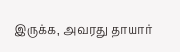இருக்க, அவரது தாயார்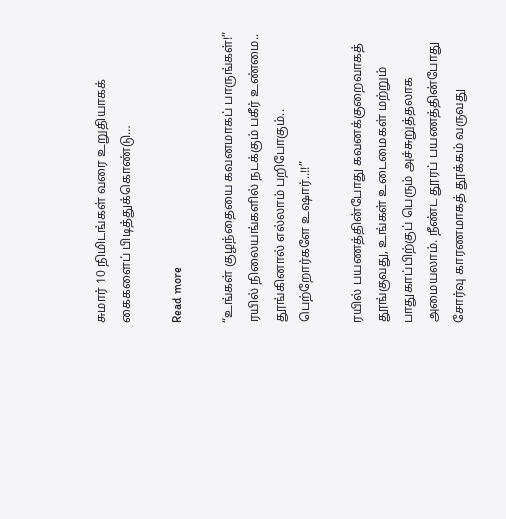சுமார் 10 நிமிடங்கள் வரை உறுதியாகக் கைகளைப் பிடித்துக்கொண்டு…

Read more

“உங்கள் குழந்தையை கவனமாகப் பாருங்கள்!” ரயில் நிலையங்களில் நடக்கும் பகீர் உண்மை.. தூங்கினால் எல்லாம் பறிபோகும்.. பெற்றோர்களே உஷார்..!!”

ரயில் பயணத்தின்போது கவனக்குறைவாகத் தூங்குவது, உங்கள் உடைமைகள் மற்றும் பாதுகாப்பிற்குப் பெரும் அச்சுறுத்தலாக அமையலாம். நீண்ட தூரப் பயணத்தின்போது சோர்வு காரணமாகத் தூக்கம் வருவது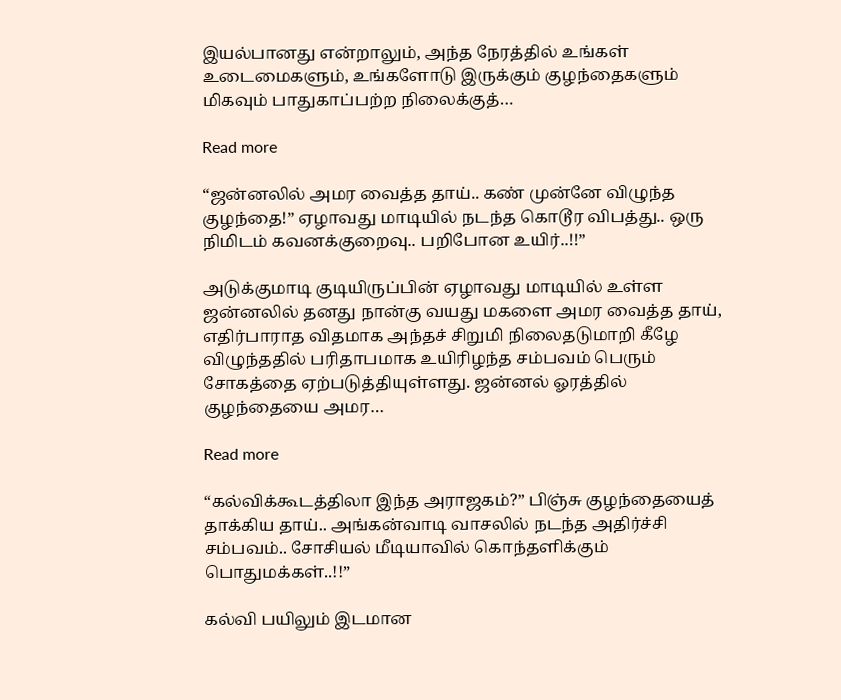இயல்பானது என்றாலும், அந்த நேரத்தில் உங்கள் உடைமைகளும், உங்களோடு இருக்கும் குழந்தைகளும் மிகவும் பாதுகாப்பற்ற நிலைக்குத்…

Read more

“ஜன்னலில் அமர வைத்த தாய்.. கண் முன்னே விழுந்த குழந்தை!” ஏழாவது மாடியில் நடந்த கொடூர விபத்து.. ஒரு நிமிடம் கவனக்குறைவு.. பறிபோன உயிர்..!!”

அடுக்குமாடி குடியிருப்பின் ஏழாவது மாடியில் உள்ள ஜன்னலில் தனது நான்கு வயது மகளை அமர வைத்த தாய், எதிர்பாராத விதமாக அந்தச் சிறுமி நிலைதடுமாறி கீழே விழுந்ததில் பரிதாபமாக உயிரிழந்த சம்பவம் பெரும் சோகத்தை ஏற்படுத்தியுள்ளது. ஜன்னல் ஓரத்தில் குழந்தையை அமர…

Read more

“கல்விக்கூடத்திலா இந்த அராஜகம்?” பிஞ்சு குழந்தையைத் தாக்கிய தாய்.. அங்கன்வாடி வாசலில் நடந்த அதிர்ச்சி சம்பவம்.. சோசியல் மீடியாவில் கொந்தளிக்கும் பொதுமக்கள்..!!”

கல்வி பயிலும் இடமான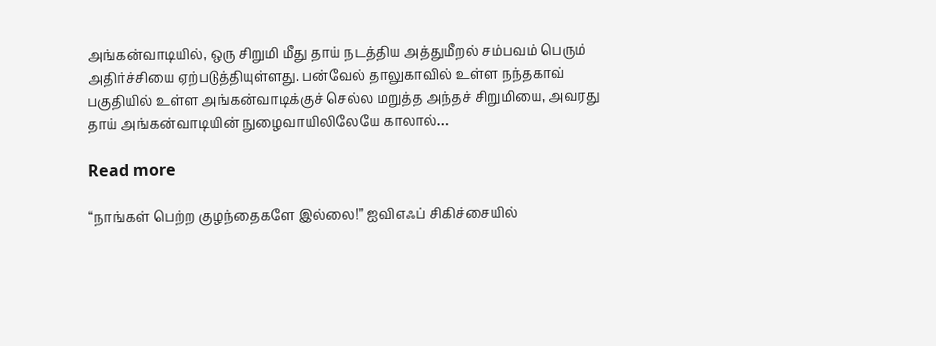அங்கன்வாடியில், ஒரு சிறுமி மீது தாய் நடத்திய அத்துமீறல் சம்பவம் பெரும் அதிர்ச்சியை ஏற்படுத்தியுள்ளது. பன்வேல் தாலுகாவில் உள்ள நந்தகாவ் பகுதியில் உள்ள அங்கன்வாடிக்குச் செல்ல மறுத்த அந்தச் சிறுமியை, அவரது தாய் அங்கன்வாடியின் நுழைவாயிலிலேயே காலால்…

Read more

“நாங்கள் பெற்ற குழந்தைகளே இல்லை!” ஐவிஎஃப் சிகிச்சையில்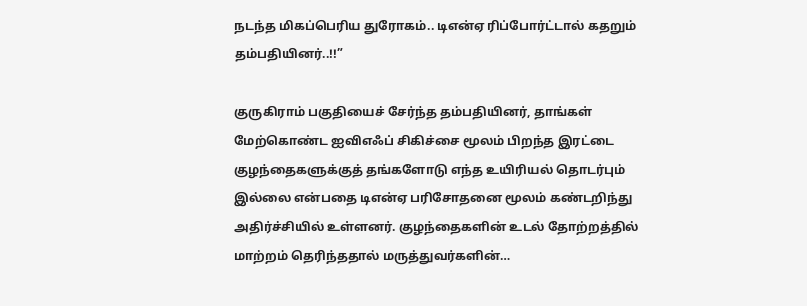நடந்த மிகப்பெரிய துரோகம்.. டிஎன்ஏ ரிப்போர்ட்டால் கதறும் தம்பதியினர்..!!”

குருகிராம் பகுதியைச் சேர்ந்த தம்பதியினர், தாங்கள் மேற்கொண்ட ஐவிஎஃப் சிகிச்சை மூலம் பிறந்த இரட்டை குழந்தைகளுக்குத் தங்களோடு எந்த உயிரியல் தொடர்பும் இல்லை என்பதை டிஎன்ஏ பரிசோதனை மூலம் கண்டறிந்து அதிர்ச்சியில் உள்ளனர். குழந்தைகளின் உடல் தோற்றத்தில் மாற்றம் தெரிந்ததால் மருத்துவர்களின்…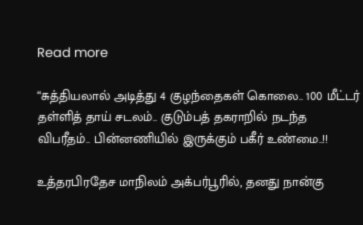Read more

“சுத்தியலால் அடித்து 4 குழந்தைகள் கொலை.. 100 மீட்டர் தள்ளித் தாய் சடலம்.. குடும்பத் தகராறில் நடந்த விபரீதம்.. பின்னணியில் இருக்கும் பகீர் உண்மை..!!

உத்தரபிரதேச மாநிலம் அக்பர்பூரில், தனது நான்கு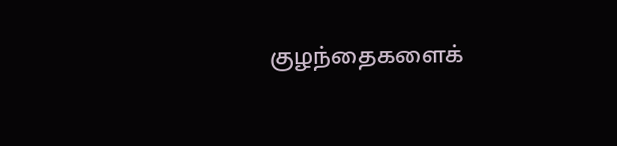குழந்தைகளைக்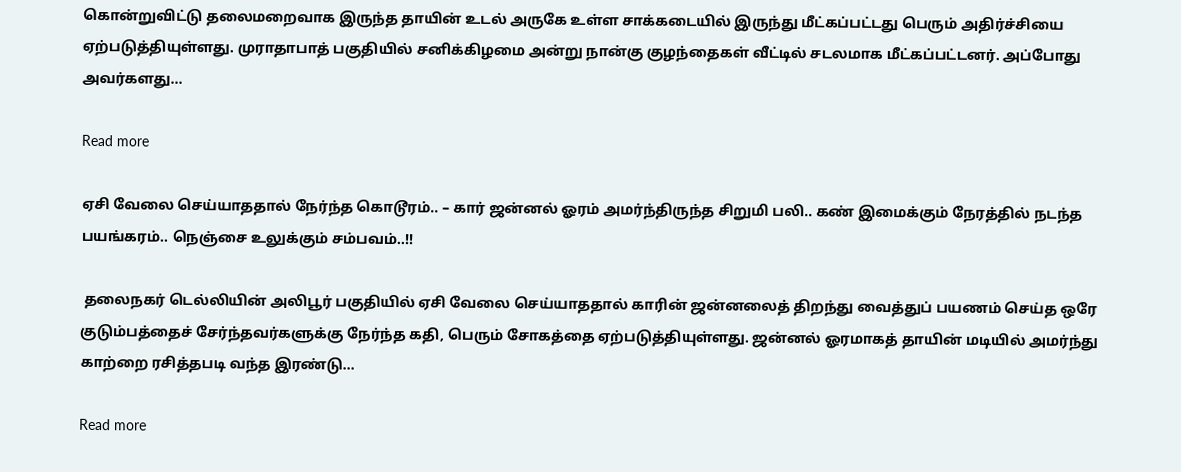கொன்றுவிட்டு தலைமறைவாக இருந்த தாயின் உடல் அருகே உள்ள சாக்கடையில் இருந்து மீட்கப்பட்டது பெரும் அதிர்ச்சியை ஏற்படுத்தியுள்ளது. முராதாபாத் பகுதியில் சனிக்கிழமை அன்று நான்கு குழந்தைகள் வீட்டில் சடலமாக மீட்கப்பட்டனர். அப்போது அவர்களது…

Read more

ஏசி வேலை செய்யாததால் நேர்ந்த கொடூரம்.. – கார் ஜன்னல் ஓரம் அமர்ந்திருந்த சிறுமி பலி.. கண் இமைக்கும் நேரத்தில் நடந்த பயங்கரம்.. நெஞ்சை உலுக்கும் சம்பவம்..!!

 தலைநகர் டெல்லியின் அலிபூர் பகுதியில் ஏசி வேலை செய்யாததால் காரின் ஜன்னலைத் திறந்து வைத்துப் பயணம் செய்த ஒரே குடும்பத்தைச் சேர்ந்தவர்களுக்கு நேர்ந்த கதி, பெரும் சோகத்தை ஏற்படுத்தியுள்ளது. ஜன்னல் ஓரமாகத் தாயின் மடியில் அமர்ந்து காற்றை ரசித்தபடி வந்த இரண்டு…

Read more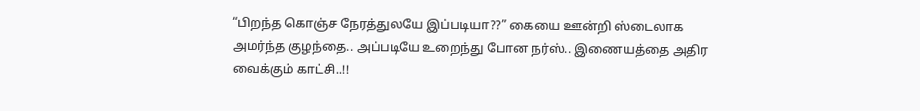“பிறந்த கொஞ்ச நேரத்துலயே இப்படியா??” கையை ஊன்றி ஸ்டைலாக அமர்ந்த குழந்தை.. அப்படியே உறைந்து போன நர்ஸ்.. இணையத்தை அதிர வைக்கும் காட்சி..!!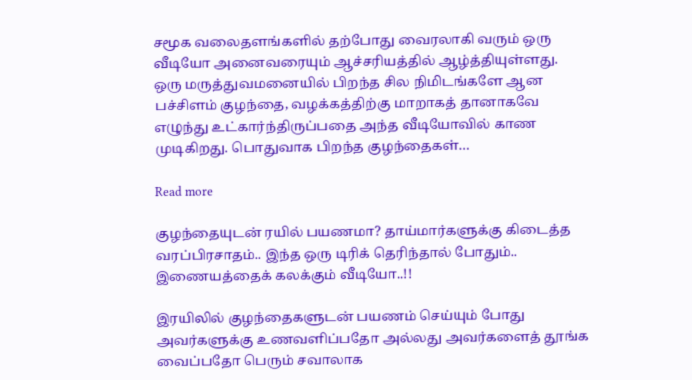சமூக வலைதளங்களில் தற்போது வைரலாகி வரும் ஒரு வீடியோ அனைவரையும் ஆச்சரியத்தில் ஆழ்த்தியுள்ளது. ஒரு மருத்துவமனையில் பிறந்த சில நிமிடங்களே ஆன பச்சிளம் குழந்தை, வழக்கத்திற்கு மாறாகத் தானாகவே எழுந்து உட்கார்ந்திருப்பதை அந்த வீடியோவில் காண முடிகிறது. பொதுவாக பிறந்த குழந்தைகள்…

Read more

குழந்தையுடன் ரயில் பயணமா? தாய்மார்களுக்கு கிடைத்த வரப்பிரசாதம்.. இந்த ஒரு டிரிக் தெரிந்தால் போதும்.. இணையத்தைக் கலக்கும் வீடியோ..!!

இரயிலில் குழந்தைகளுடன் பயணம் செய்யும் போது அவர்களுக்கு உணவளிப்பதோ அல்லது அவர்களைத் தூங்க வைப்பதோ பெரும் சவாலாக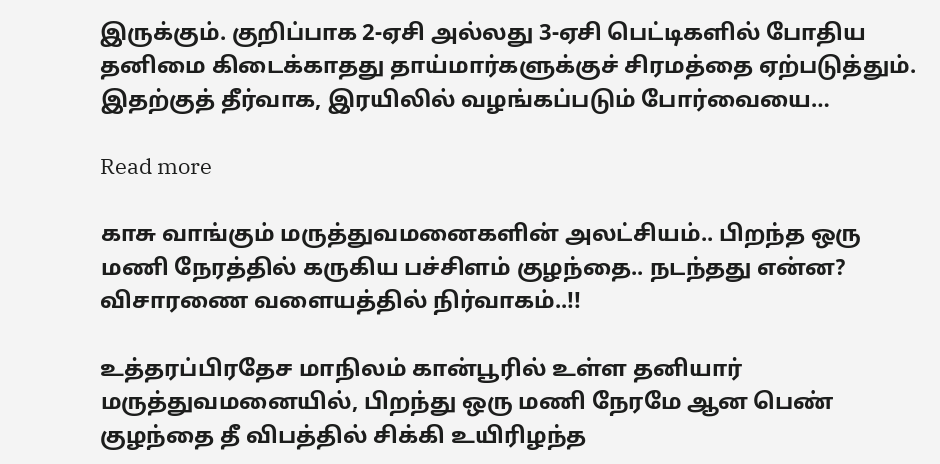இருக்கும். குறிப்பாக 2-ஏசி அல்லது 3-ஏசி பெட்டிகளில் போதிய தனிமை கிடைக்காதது தாய்மார்களுக்குச் சிரமத்தை ஏற்படுத்தும். இதற்குத் தீர்வாக, இரயிலில் வழங்கப்படும் போர்வையை…

Read more

காசு வாங்கும் மருத்துவமனைகளின் அலட்சியம்.. பிறந்த ஒரு மணி நேரத்தில் கருகிய பச்சிளம் குழந்தை.. நடந்தது என்ன? விசாரணை வளையத்தில் நிர்வாகம்..!!

உத்தரப்பிரதேச மாநிலம் கான்பூரில் உள்ள தனியார் மருத்துவமனையில், பிறந்து ஒரு மணி நேரமே ஆன பெண் குழந்தை தீ விபத்தில் சிக்கி உயிரிழந்த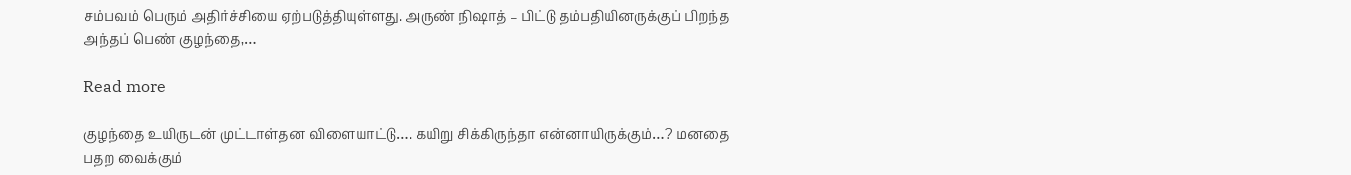சம்பவம் பெரும் அதிர்ச்சியை ஏற்படுத்தியுள்ளது. அருண் நிஷாத் – பிட்டு தம்பதியினருக்குப் பிறந்த அந்தப் பெண் குழந்தை,…

Read more

குழந்தை உயிருடன் முட்டாள்தன விளையாட்டு…. கயிறு சிக்கிருந்தா என்னாயிருக்கும்…? மனதை பதற வைக்கும்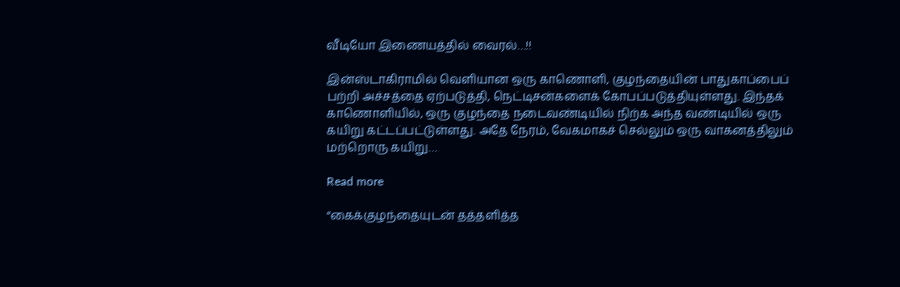வீடியோ இணையத்தில் வைரல்…!!

இன்ஸ்டாகிராமில் வெளியான ஒரு காணொளி, குழந்தையின் பாதுகாப்பைப் பற்றி அச்சத்தை ஏற்படுத்தி, நெட்டிசன்களைக் கோபப்படுத்தியுள்ளது. இந்தக் காணொளியில், ஒரு குழந்தை நடைவண்டியில் நிற்க அந்த வண்டியில் ஒரு கயிறு கட்டப்பட்டுள்ளது. அதே நேரம், வேகமாகச் செல்லும் ஒரு வாகனத்திலும் மற்றொரு கயிறு…

Read more

“கைக்குழந்தையுடன் தத்தளித்த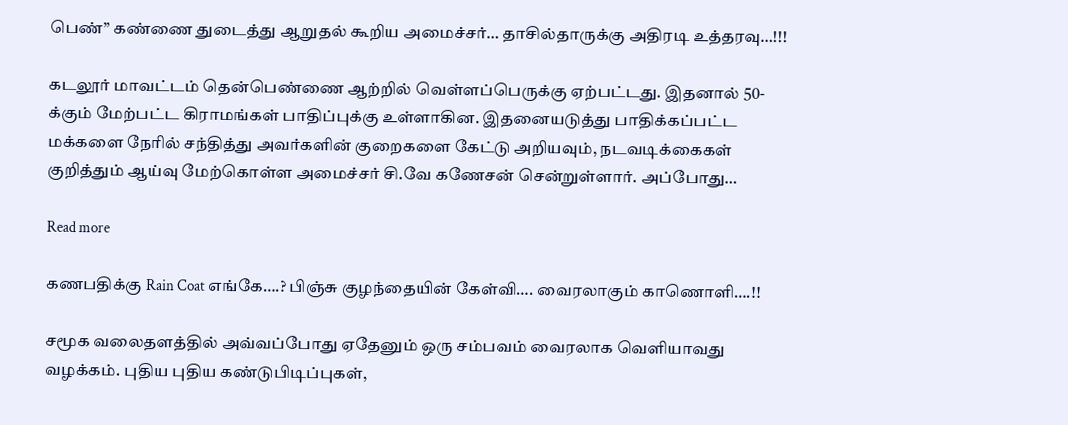பெண்” கண்ணை துடைத்து ஆறுதல் கூறிய அமைச்சர்… தாசில்தாருக்கு அதிரடி உத்தரவு…!!!

கடலூர் மாவட்டம் தென்பெண்ணை ஆற்றில் வெள்ளப்பெருக்கு ஏற்பட்டது. இதனால் 50-க்கும் மேற்பட்ட கிராமங்கள் பாதிப்புக்கு உள்ளாகின. இதனையடுத்து பாதிக்கப்பட்ட மக்களை நேரில் சந்தித்து அவர்களின் குறைகளை கேட்டு அறியவும், நடவடிக்கைகள் குறித்தும் ஆய்வு மேற்கொள்ள அமைச்சர் சி.வே கணேசன் சென்றுள்ளார். அப்போது…

Read more

கணபதிக்கு Rain Coat எங்கே….? பிஞ்சு குழந்தையின் கேள்வி…. வைரலாகும் காணொளி….!!

சமூக வலைதளத்தில் அவ்வப்போது ஏதேனும் ஒரு சம்பவம் வைரலாக வெளியாவது வழக்கம். புதிய புதிய கண்டுபிடிப்புகள்,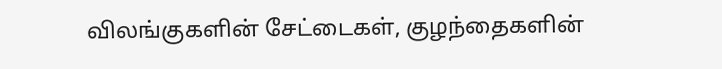விலங்குகளின் சேட்டைகள், குழந்தைகளின்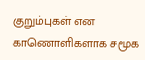குறும்புகள் என காணொளிகளாக சமூக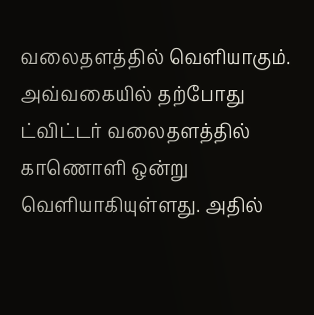வலைதளத்தில் வெளியாகும். அவ்வகையில் தற்போது ட்விட்டர் வலைதளத்தில் காணொளி ஒன்று வெளியாகியுள்ளது. அதில்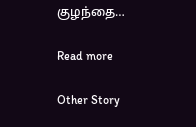குழந்தை…

Read more

Other Story